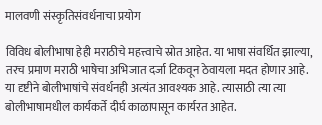मालवणी संस्कृतिसंवर्धनाचा प्रयोग

विविध बोलीभाषा हेही मराठीचे महत्त्वाचे स्रोत आहेत. या भाषा संवर्धित झाल्या, तरच प्रमाण मराठी भाषेचा अभिजात दर्जा टिकवून ठेवायला मदत होणार आहे. या दृष्टीने बोलीभाषांचे संवर्धनही अत्यंत आवश्यक आहे. त्यासाठी त्या त्या बोलीभाषामधील कार्यकर्ते दीर्घ काळापासून कार्यरत आहेत.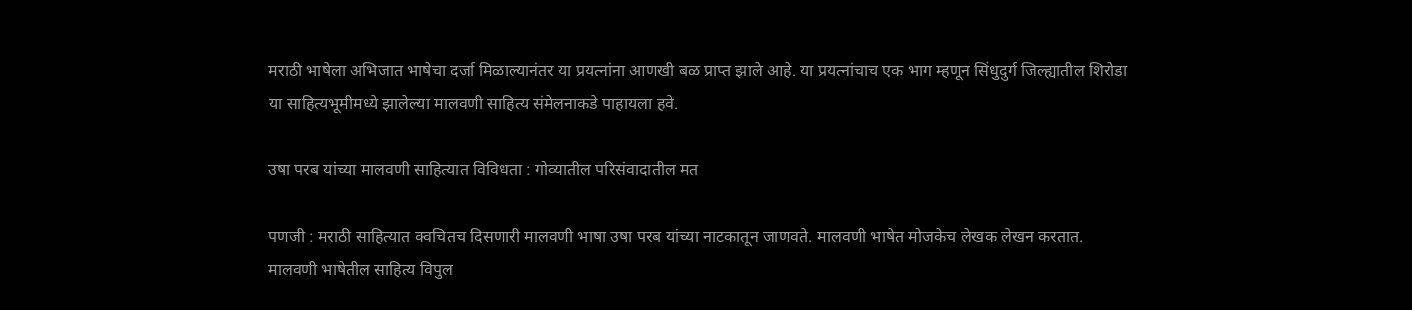मराठी भाषेला अभिजात भाषेचा दर्जा मिळाल्यानंतर या प्रयत्नांना आणखी बळ प्राप्त झाले आहे. या प्रयत्नांचाच एक भाग म्हणून सिंधुदुर्ग जिल्ह्यातील शिरोडा या साहित्यभूमीमध्ये झालेल्या मालवणी साहित्य संमेलनाकडे पाहायला हवे.

उषा परब यांच्या मालवणी साहित्यात विविधता : गोव्यातील परिसंवादातील मत

पणजी : मराठी साहित्यात क्वचितच दिसणारी मालवणी भाषा उषा परब यांच्या नाटकातून जाणवते. मालवणी भाषेत मोजकेच लेखक लेखन करतात. मालवणी भाषेतील साहित्य विपुल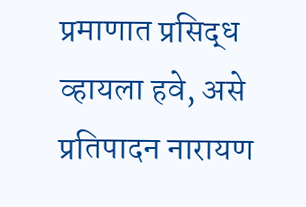प्रमाणात प्रसिद्ध व्हायला हवे, असे प्रतिपादन नारायण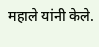महाले यांनी केले.